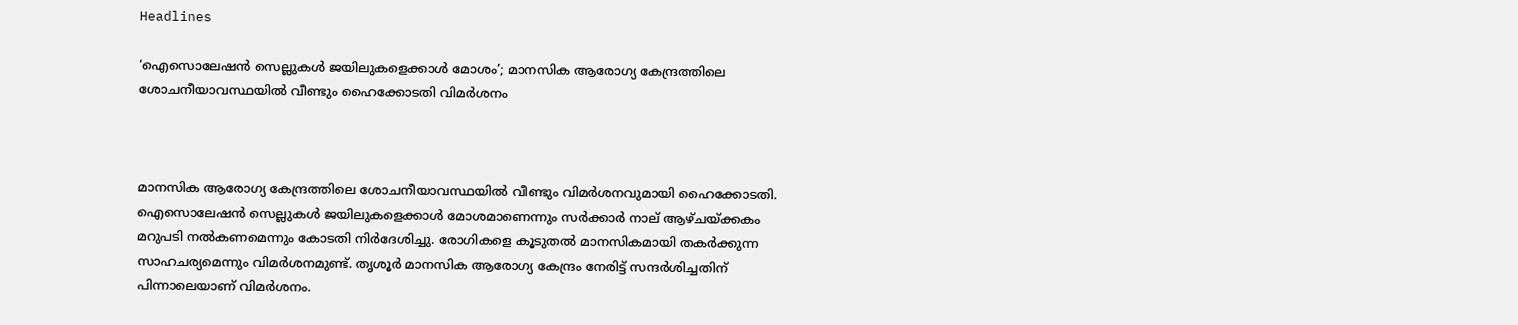Headlines

‘ഐസൊലേഷന്‍ സെല്ലുകള്‍ ജയിലുകളെക്കാള്‍ മോശം’; മാനസിക ആരോഗ്യ കേന്ദ്രത്തിലെ ശോചനീയാവസ്ഥയില്‍ വീണ്ടും ഹൈക്കോടതി വിമര്‍ശനം



മാനസിക ആരോഗ്യ കേന്ദ്രത്തിലെ ശോചനീയാവസ്ഥയില്‍ വീണ്ടും വിമര്‍ശനവുമായി ഹൈക്കോടതി. ഐസൊലേഷന്‍ സെല്ലുകള്‍ ജയിലുകളെക്കാള്‍ മോശമാണെന്നും സര്‍ക്കാര്‍ നാല് ആഴ്ചയ്ക്കകം മറുപടി നല്‍കണമെന്നും കോടതി നിര്‍ദേശിച്ചു. രോഗികളെ കൂടുതല്‍ മാനസികമായി തകര്‍ക്കുന്ന സാഹചര്യമെന്നും വിമര്‍ശനമുണ്ട്. തൃശൂര്‍ മാനസിക ആരോഗ്യ കേന്ദ്രം നേരിട്ട് സന്ദര്‍ശിച്ചതിന് പിന്നാലെയാണ് വിമര്‍ശനം.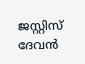ജസ്റ്റിസ് ദേവന്‍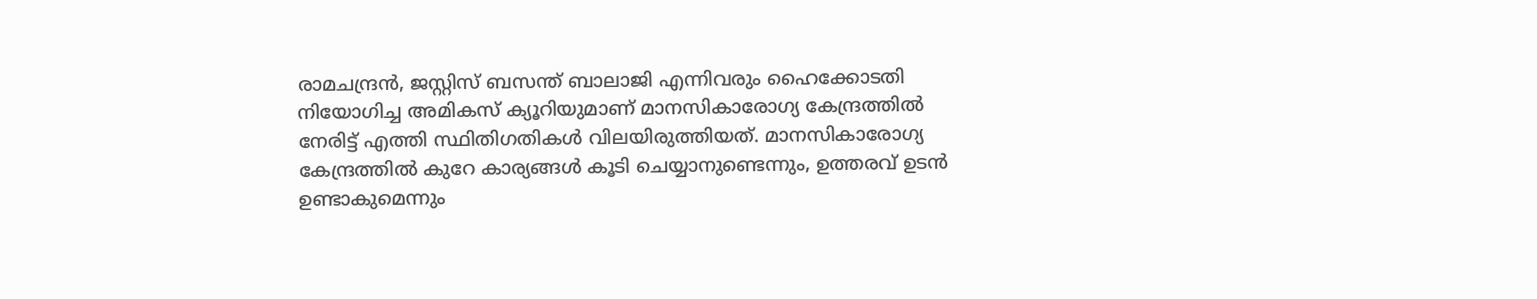രാമചന്ദ്രന്‍, ജസ്റ്റിസ് ബസന്ത് ബാലാജി എന്നിവരും ഹൈക്കോടതി നിയോഗിച്ച അമികസ് ക്യൂറിയുമാണ് മാനസികാരോഗ്യ കേന്ദ്രത്തില്‍ നേരിട്ട് എത്തി സ്ഥിതിഗതികള്‍ വിലയിരുത്തിയത്. മാനസികാരോഗ്യ കേന്ദ്രത്തില്‍ കുറേ കാര്യങ്ങള്‍ കൂടി ചെയ്യാനുണ്ടെന്നും, ഉത്തരവ് ഉടന്‍ ഉണ്ടാകുമെന്നും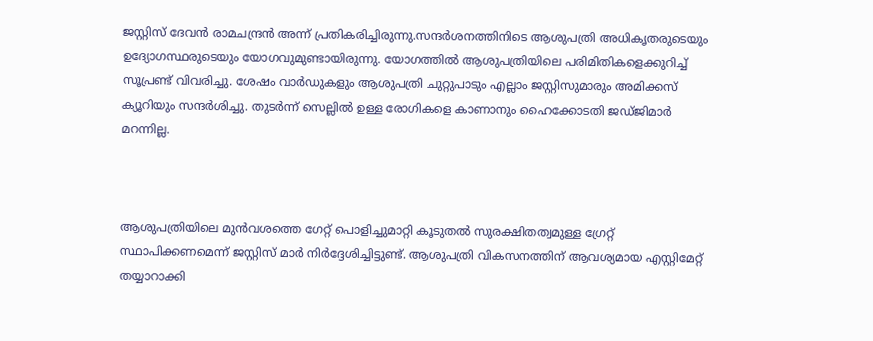ജസ്റ്റിസ് ദേവന്‍ രാമചന്ദ്രന്‍ അന്ന് പ്രതികരിച്ചിരുന്നു.സന്ദര്‍ശനത്തിനിടെ ആശുപത്രി അധികൃതരുടെയും ഉദ്യോഗസ്ഥരുടെയും യോഗവുമുണ്ടായിരുന്നു. യോഗത്തില്‍ ആശുപത്രിയിലെ പരിമിതികളെക്കുറിച്ച് സൂപ്രണ്ട് വിവരിച്ചു. ശേഷം വാര്‍ഡുകളും ആശുപത്രി ചുറ്റുപാടും എല്ലാം ജസ്റ്റിസുമാരും അമിക്കസ് ക്യൂറിയും സന്ദര്‍ശിച്ചു. തുടര്‍ന്ന് സെല്ലില്‍ ഉള്ള രോഗികളെ കാണാനും ഹൈക്കോടതി ജഡ്ജിമാര്‍ മറന്നില്ല.



ആശുപത്രിയിലെ മുന്‍വശത്തെ ഗേറ്റ് പൊളിച്ചുമാറ്റി കൂടുതല്‍ സുരക്ഷിതത്വമുള്ള ഗ്രേറ്റ് സ്ഥാപിക്കണമെന്ന് ജസ്റ്റിസ് മാര്‍ നിര്‍ദ്ദേശിച്ചിട്ടുണ്ട്. ആശുപത്രി വികസനത്തിന് ആവശ്യമായ എസ്റ്റിമേറ്റ് തയ്യാറാക്കി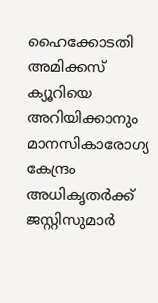ഹൈക്കോടതി അമിക്കസ് ക്യൂറിയെ അറിയിക്കാനും മാനസികാരോഗ്യ കേന്ദ്രം അധികൃതര്‍ക്ക് ജസ്റ്റിസുമാര്‍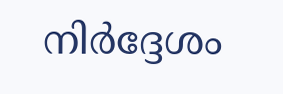നിര്‍ദ്ദേശം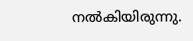നല്‍കിയിരുന്നു.